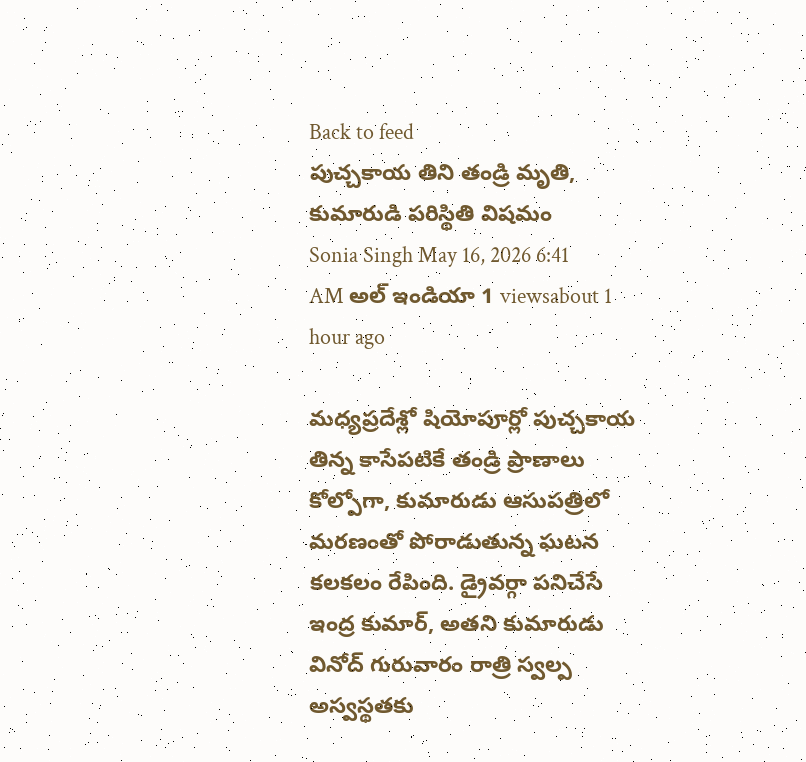Back to feed
పుచ్చకాయ తిని తండ్రి మృతి, కుమారుడి పరిస్థితి విషమం
Sonia Singh May 16, 2026 6:41 AM అల్ ఇండియా 1 viewsabout 1 hour ago

మధ్యప్రదేశ్లో షియోపూర్లో పుచ్చకాయ తిన్న కాసేపటికే తండ్రి ప్రాణాలు కోల్పోగా, కుమారుడు ఆసుపత్రిలో మరణంతో పోరాడుతున్న ఘటన కలకలం రేపింది. డ్రైవర్గా పనిచేసే ఇంద్ర కుమార్, అతని కుమారుడు వినోద్ గురువారం రాత్రి స్వల్ప అస్వస్థతకు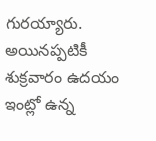గురయ్యారు.
అయినప్పటికీ శుక్రవారం ఉదయం ఇంట్లో ఉన్న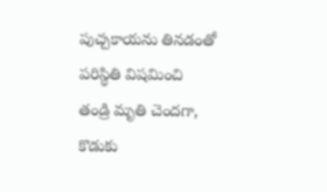పుచ్చకాయను తినడంతో పరిస్థితి విషమించి తండ్రి మృతి చెందగా, కొడుకు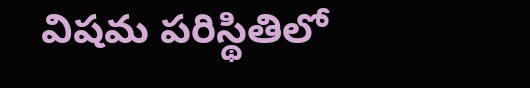విషమ పరిస్థితిలో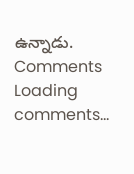ఉన్నాడు.
Comments
Loading comments...